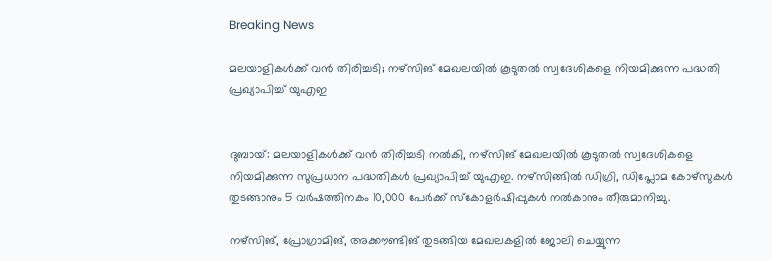Breaking News

മലയാളികള്‍ക്ക് വന്‍ തിരിച്ചടി; നഴ്‌സിങ് മേഖലയില്‍ കൂടുതല്‍ സ്വദേശികളെ നിയമിക്കുന്ന പദ്ധതി പ്രഖ്യാപിച്ച് യുഎഇ


ദുബായ്: മലയാളികള്‍ക്ക് വന്‍ തിരിച്ചടി നല്‍കി, നഴ്‌സിങ് മേഖലയില്‍ കൂടുതല്‍ സ്വദേശികളെ നിയമിക്കുന്ന സുപ്രധാന പദ്ധതികള്‍ പ്രഖ്യാപിച്ച് യുഎഇ. നഴ്‌സിങ്ങില്‍ ഡിഗ്രി, ഡിപ്ലോമ കോഴ്‌സുകള്‍ തുടങ്ങാനും 5 വര്‍ഷത്തിനകം 10,000 പേര്‍ക്ക് സ്‌കോളര്‍ഷിപ്പുകള്‍ നല്‍കാനും തീരുമാനിച്ചു.

നഴ്‌സിങ്, പ്രോഗ്രാമിങ്, അക്കൗണ്ടിങ് തുടങ്ങിയ മേഖലകളില്‍ ജോലി ചെയ്യുന്ന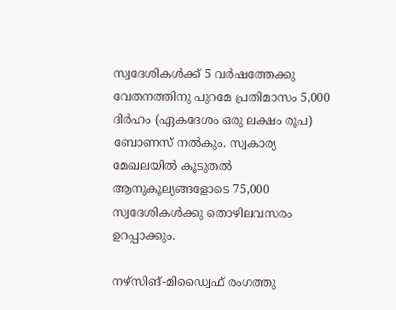സ്വദേശികള്‍ക്ക് 5 വര്‍ഷത്തേക്കു വേതനത്തിനു പുറമേ പ്രതിമാസം 5,000 ദിര്‍ഹം (ഏകദേശം ഒരു ലക്ഷം രൂപ) ബോണസ് നല്‍കും. സ്വകാര്യ മേഖലയില്‍ കൂടുതല്‍ ആനുകൂല്യങ്ങളോടെ 75,000 സ്വദേശികള്‍ക്കു തൊഴിലവസരം ഉറപ്പാക്കും.

നഴ്‌സിങ്-മിഡ്വൈഫ് രംഗത്തു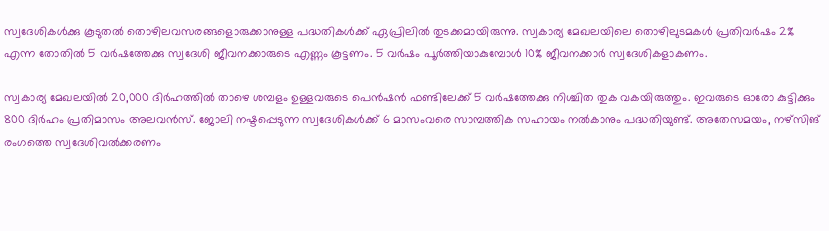സ്വദേശികള്‍ക്കു കൂടുതല്‍ തൊഴിലവസരങ്ങളൊരുക്കാനുള്ള പദ്ധതികള്‍ക്ക് ഏപ്രിലില്‍ തുടക്കമായിരുന്നു. സ്വകാര്യ മേഖലയിലെ തൊഴിലുടമകള്‍ പ്രതിവര്‍ഷം 2% എന്ന തോതില്‍ 5 വര്‍ഷത്തേക്കു സ്വദേശി ജീവനക്കാരുടെ എണ്ണം കൂട്ടണം. 5 വര്‍ഷം പൂര്‍ത്തിയാകുമ്പോള്‍ 10% ജീവനക്കാര്‍ സ്വദേശികളാകണം.

സ്വകാര്യ മേഖലയില്‍ 20,000 ദിര്‍ഹത്തില്‍ താഴെ ശമ്പളം ഉള്ളവരുടെ പെന്‍ഷന്‍ ഫണ്ടിലേക്ക് 5 വര്‍ഷത്തേക്കു നിശ്ചിത തുക വകയിരുത്തും. ഇവരുടെ ഓരോ കുട്ടിക്കും 800 ദിര്‍ഹം പ്രതിമാസം അലവന്‍സ്. ജോലി നഷ്ടപ്പെടുന്ന സ്വദേശികള്‍ക്ക് 6 മാസംവരെ സാമ്പത്തിക സഹായം നല്‍കാനും പദ്ധതിയുണ്ട്. അതേസമയം, നഴ്‌സിങ് രംഗത്തെ സ്വദേശിവല്‍ക്കരണം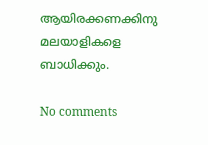ആയിരക്കണക്കിനു മലയാളികളെ ബാധിക്കും.

No comments